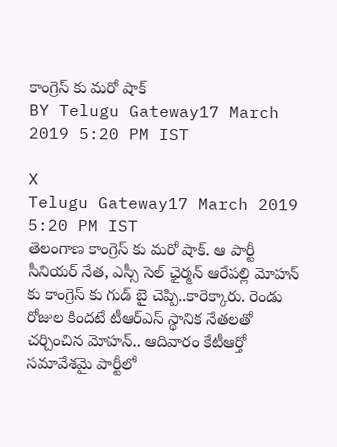కాంగ్రెస్ కు మరో షాక్
BY Telugu Gateway17 March 2019 5:20 PM IST

X
Telugu Gateway17 March 2019 5:20 PM IST
తెలంగాణ కాంగ్రెస్ కు మరో షాక్. ఆ పార్టీ సీనియర్ నేత, ఎస్సీ సెల్ ఛైర్మన్ ఆరేపల్లి మోహన్ కు కాంగ్రెస్ కు గుడ్ బై చెప్పి..కారెక్కారు. రెండు రోజుల కిందటే టీఆర్ఎస్ స్థానిక నేతలతో చర్చించిన మోహన్.. ఆదివారం కేటీఆర్తో సమావేశమై పార్టీలో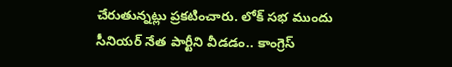చేరుతున్నట్లు ప్రకటించారు. లోక్ సభ ముందు సీనియర్ నేత పార్టీని వీడడం.. కాంగ్రెస్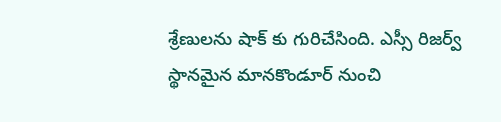శ్రేణులను షాక్ కు గురిచేసింది. ఎస్సీ రిజర్వ్ స్థానమైన మానకొండూర్ నుంచి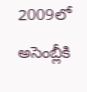2009లో అసెంబ్లీకి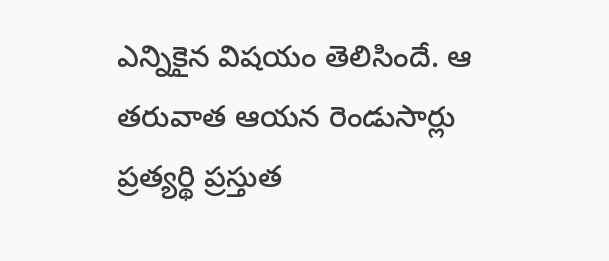ఎన్నికైన విషయం తెలిసిందే. ఆ తరువాత ఆయన రెండుసార్లు ప్రత్యర్థి ప్రస్తుత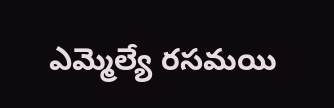ఎమ్మెల్యే రసమయి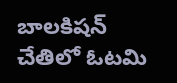బాలకిషన్ చేతిలో ఓటమి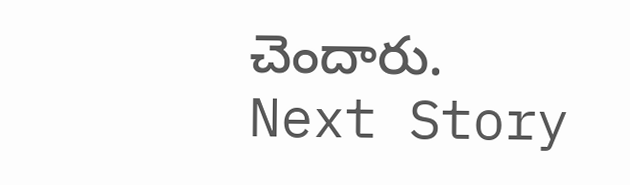చెందారు.
Next Story